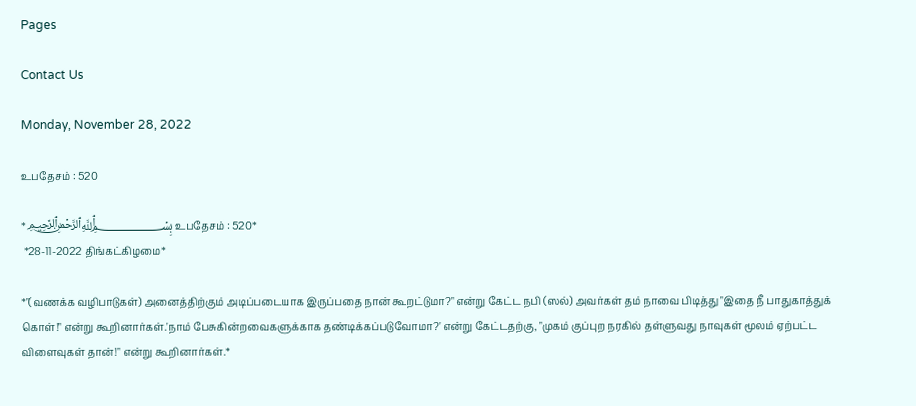Pages

Contact Us

Monday, November 28, 2022

உபதேசம் : 520

*﷽ உபதேசம் : 520*
 *28-11-2022 திங்கட்கிழமை*

*"(வணக்க வழிபாடுகள்) அனைத்திற்கும் அடிப்படையாக இருப்பதை நான் கூறட்டுமா?" என்று கேட்ட நபி (ஸல்) அவர்கள் தம் நாவை பிடித்து "இதை நீ பாதுகாத்துக் கொள்!" என்று கூறினார்கள்.'நாம் பேசுகின்றவைகளுக்காக தண்டிக்கப்படுவோமா?' என்று கேட்டதற்கு, "முகம் குப்புற நரகில் தள்ளுவது நாவுகள் மூலம் ஏற்பட்ட விளைவுகள் தான்!" என்று கூறினார்கள்.*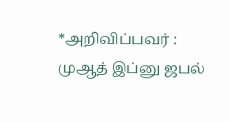*அறிவிப்பவர் : முஆத் இப்னு ஜபல்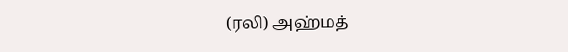(ரலி) அஹ்மத்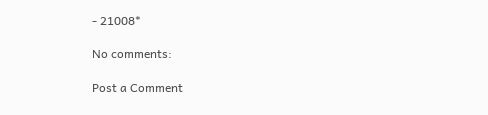- 21008*

No comments:

Post a Comment